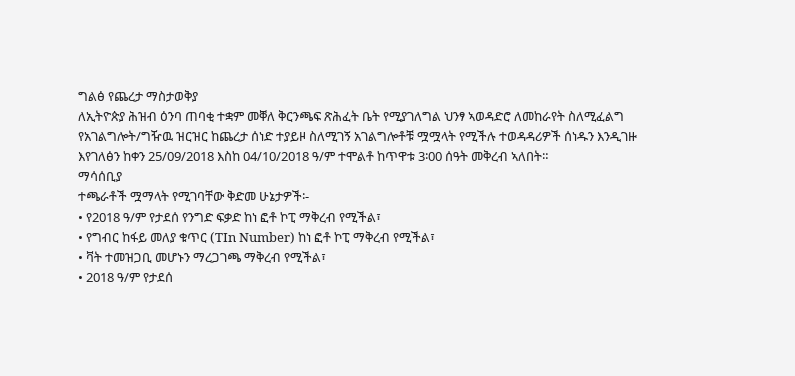ግልፅ የጨረታ ማስታወቅያ
ለኢትዮጵያ ሕዝብ ዕንባ ጠባቂ ተቋም መቐለ ቅርንጫፍ ጽሕፈት ቤት የሚያገለግል ህንፃ ኣወዳድሮ ለመከራየት ስለሚፈልግ የአገልግሎት/ግዥዉ ዝርዝር ከጨረታ ሰነድ ተያይዞ ስለሚገኝ አገልግሎቶቹ ሟሟላት የሚችሉ ተወዳዳሪዎች ሰነዱን እንዲገዙ እየገለፅን ከቀን 25/09/2018 እስከ 04/10/2018 ዓ/ም ተሞልቶ ከጥዋቱ 3፡00 ሰዓት መቅረብ ኣለበት።
ማሳሰቢያ
ተጫራቶች ሟማላት የሚገባቸው ቅድመ ሁኔታዎች፡-
• የ2018 ዓ/ም የታደሰ የንግድ ፍቃድ ከነ ፎቶ ኮፒ ማቅረብ የሚችል፣
• የግብር ከፋይ መለያ ቁጥር (TIn Number) ከነ ፎቶ ኮፒ ማቅረብ የሚችል፣
• ቫት ተመዝጋቢ መሆኑን ማረጋገጫ ማቅረብ የሚችል፣
• 2018 ዓ/ም የታደሰ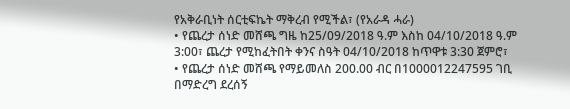የአቅራቢነት ሰርቲፍኬት ማቅረብ የሚችል፣ (የአራዳ ሓራ)
• የጨረታ ሰነድ መሸጫ ግዜ ከ25/09/2018 ዓ.ም እስከ 04/10/2018 ዓ.ም 3:00፣ ጨረታ የሚከፈትበት ቀንና ስዓት 04/10/2018 ከጥዋቱ 3:30 ጀምሮ፣
• የጨረታ ሰነድ መሸጫ የማይመለስ 200.00 ብር በ1000012247595 ገቢ በማድረግ ደረሰኝ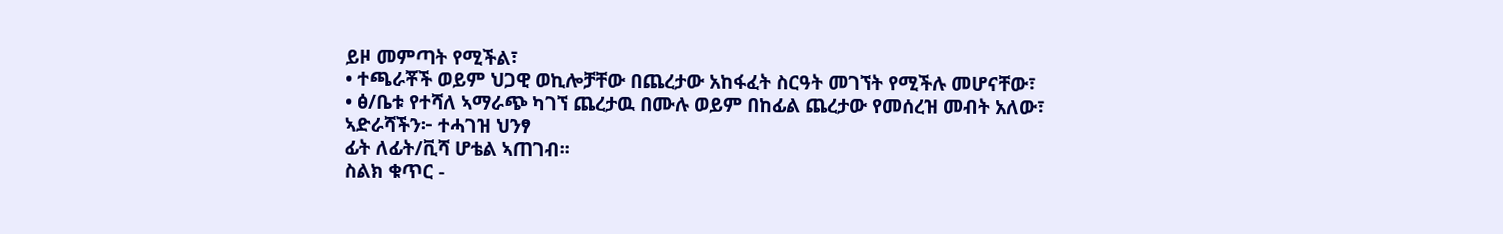ይዞ መምጣት የሚችል፣
• ተጫራቾች ወይም ህጋዊ ወኪሎቻቸው በጨረታው አከፋፈት ስርዓት መገኘት የሚችሉ መሆናቸው፣
• ፅ/ቤቱ የተሻለ ኣማራጭ ካገኘ ጨረታዉ በሙሉ ወይም በከፊል ጨረታው የመሰረዝ መብት አለው፣
ኣድራሻችን፦ ተሓገዝ ህንፃ
ፊት ለፊት/ቪሻ ሆቴል ኣጠገብ፡፡
ስልክ ቁጥር -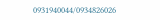0931940044/0934826026